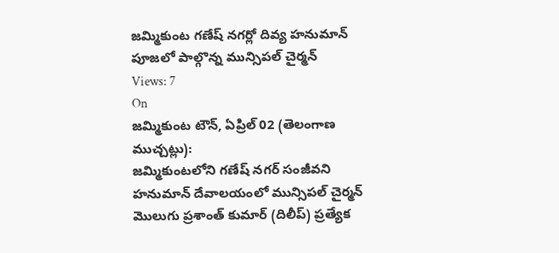జమ్మికుంట గణేష్ నగర్లో దివ్య హనుమాన్ పూజలో పాల్గొన్న మున్సిపల్ చైర్మన్
Views: 7
On
జమ్మికుంట టౌన్, ఏప్రిల్ 02 (తెలంగాణ ముచ్చట్లు):
జమ్మికుంటలోని గణేష్ నగర్ సంజీవని హనుమాన్ దేవాలయంలో మున్సిపల్ చైర్మన్ మొలుగు ప్రశాంత్ కుమార్ (దిలీప్) ప్రత్యేక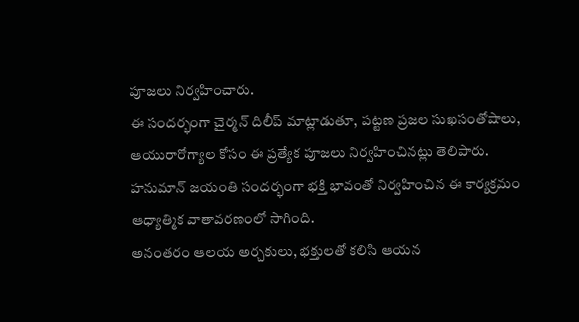పూజలు నిర్వహించారు.
ఈ సందర్భంగా చైర్మన్ దిలీప్ మాట్లాడుతూ, పట్టణ ప్రజల సుఖసంతోషాలు, ఆయురారోగ్యాల కోసం ఈ ప్రత్యేక పూజలు నిర్వహించినట్లు తెలిపారు. హనుమాన్ జయంతి సందర్భంగా భక్తి భావంతో నిర్వహించిన ఈ కార్యక్రమం ఆధ్యాత్మిక వాతావరణంలో సాగింది.
అనంతరం ఆలయ అర్చకులు, భక్తులతో కలిసి ఆయన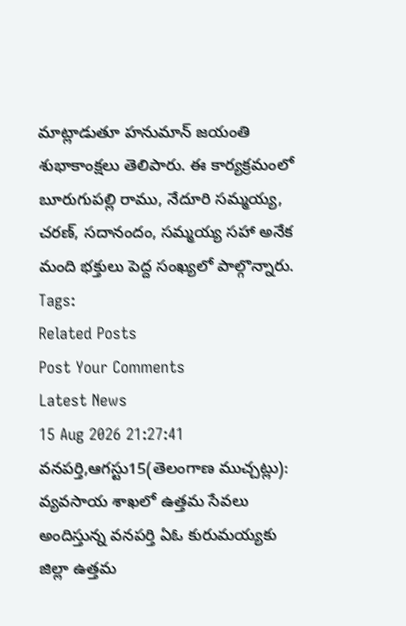మాట్లాడుతూ హనుమాన్ జయంతి శుభాకాంక్షలు తెలిపారు. ఈ కార్యక్రమంలో బూరుగుపల్లి రాము, నేదూరి సమ్మయ్య, చరణ్, సదానందం, సమ్మయ్య సహా అనేక మంది భక్తులు పెద్ద సంఖ్యలో పాల్గొన్నారు.
Tags:
Related Posts
Post Your Comments
Latest News
15 Aug 2026 21:27:41
వనపర్తి,ఆగస్టు15(తెలంగాణ ముచ్చట్లు):
వ్యవసాయ శాఖలో ఉత్తమ సేవలు అందిస్తున్న వనపర్తి ఏఓ కురుమయ్యకు జిల్లా ఉత్తమ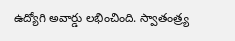ఉద్యోగి అవార్డు లభించింది. స్వాతంత్ర్య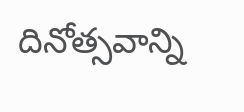దినోత్సవాన్ని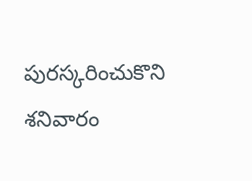పురస్కరించుకొని శనివారం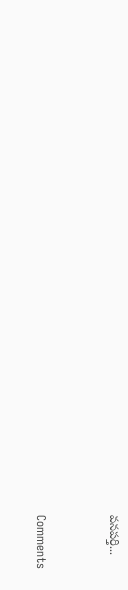వనపర్తి...


Comments